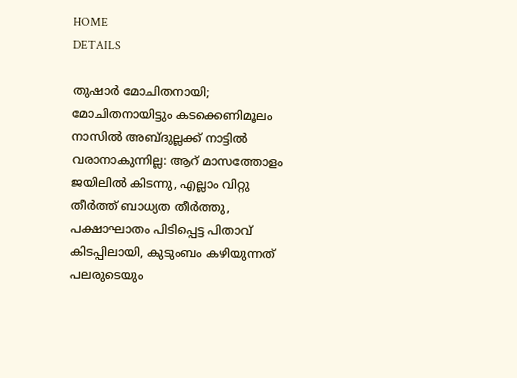HOME
DETAILS

തുഷാര്‍ മോചിതനായി; മോചിതനായിട്ടും കടക്കെണിമൂലം നാസില്‍ അബ്ദുല്ലക്ക് നാട്ടില്‍ വരാനാകുന്നില്ല: ആറ് മാസത്തോളം ജയിലില്‍ കിടന്നു, എല്ലാം വിറ്റു തീര്‍ത്ത് ബാധ്യത തീര്‍ത്തു, പക്ഷാഘാതം പിടിപ്പെട്ട പിതാവ് കിടപ്പിലായി, കുടുംബം കഴിയുന്നത് പലരുടെയും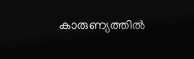കാരുണ്യത്തില്‍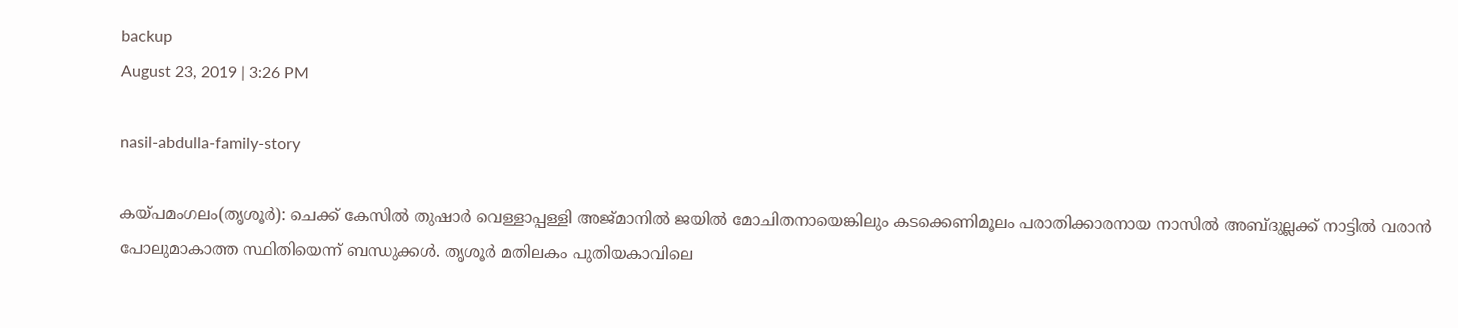backup
August 23, 2019 | 3:26 PM

nasil-abdulla-family-story

കയ്പമംഗലം(തൃശൂര്‍): ചെക്ക് കേസില്‍ തുഷാര്‍ വെള്ളാപ്പള്ളി അജ്മാനില്‍ ജയില്‍ മോചിതനായെങ്കിലും കടക്കെണിമൂലം പരാതിക്കാരനായ നാസില്‍ അബ്ദുല്ലക്ക് നാട്ടില്‍ വരാന്‍ പോലുമാകാത്ത സ്ഥിതിയെന്ന് ബന്ധുക്കള്‍. തൃശൂര്‍ മതിലകം പുതിയകാവിലെ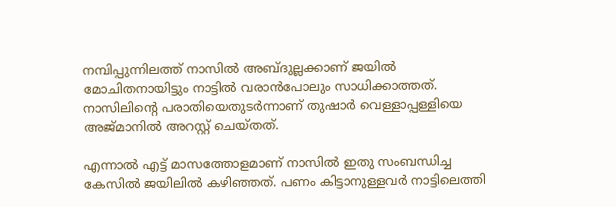നമ്പിപ്പുന്നിലത്ത് നാസില്‍ അബ്ദുല്ലക്കാണ് ജയില്‍ മോചിതനായിട്ടും നാട്ടില്‍ വരാന്‍പോലും സാധിക്കാത്തത്. നാസിലിന്റെ പരാതിയെതുടര്‍ന്നാണ് തുഷാര്‍ വെള്ളാപ്പള്ളിയെ അജ്മാനില്‍ അറസ്റ്റ് ചെയ്തത്.

എന്നാല്‍ എട്ട് മാസത്തോളമാണ് നാസില്‍ ഇതു സംബന്ധിച്ച കേസില്‍ ജയിലില്‍ കഴിഞ്ഞത്. പണം കിട്ടാനുള്ളവര്‍ നാട്ടിലെത്തി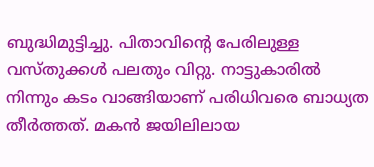ബുദ്ധിമുട്ടിച്ചു. പിതാവിന്റെ പേരിലുള്ള വസ്തുക്കള്‍ പലതും വിറ്റു. നാട്ടുകാരില്‍ നിന്നും കടം വാങ്ങിയാണ് പരിധിവരെ ബാധ്യത തീര്‍ത്തത്. മകന്‍ ജയിലിലായ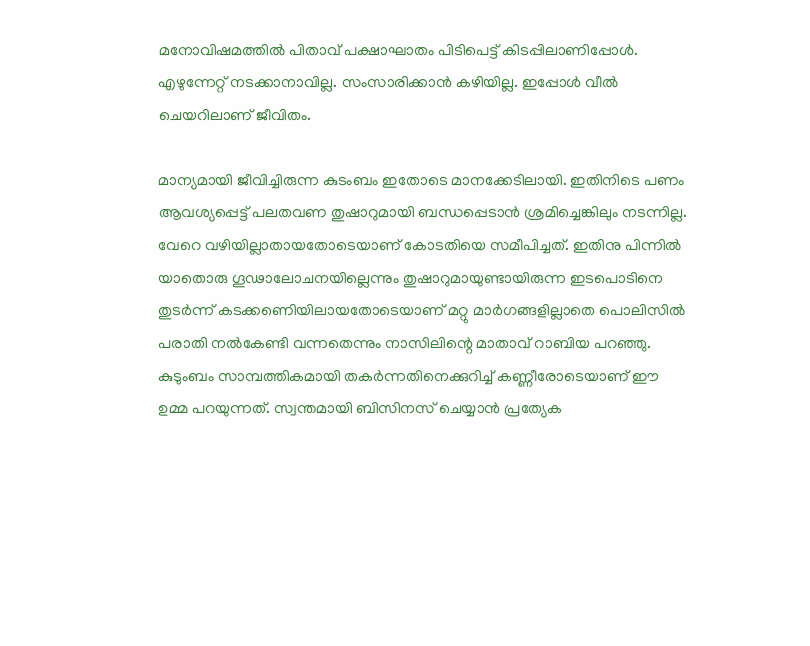മനോവിഷമത്തില്‍ പിതാവ് പക്ഷാഘാതം പിടിപെട്ട് കിടപ്പിലാണിപ്പോള്‍. എഴുന്നേറ്റ് നടക്കാനാവില്ല. സംസാരിക്കാന്‍ കഴിയില്ല. ഇപ്പോള്‍ വീല്‍ ചെയറിലാണ് ജീവിതം.

മാന്യമായി ജീവിച്ചിരുന്ന കുടംബം ഇതോടെ മാനക്കേടിലായി. ഇതിനിടെ പണം ആവശ്യപ്പെട്ട് പലതവണ തുഷാറുമായി ബന്ധപ്പെടാന്‍ ശ്രമിച്ചെങ്കിലും നടന്നില്ല. വേറെ വഴിയില്ലാതായതോടെയാണ് കോടതിയെ സമീപിച്ചത്. ഇതിനു പിന്നില്‍ യാതൊരു ഗൂഢാലോചനയില്ലെന്നും തുഷാറുമായുണ്ടായിരുന്ന ഇടപൊടിനെ തുടര്‍ന്ന് കടക്കണെിയിലായതോടെയാണ് മറ്റു മാര്‍ഗങ്ങളില്ലാതെ പൊലിസില്‍ പരാതി നല്‍കേണ്ടി വന്നതെന്നും നാസിലിന്റെ മാതാവ് റാബിയ പറഞ്ഞു. കുടുംബം സാമ്പത്തികമായി തകര്‍ന്നതിനെക്കുറിച്ച് കണ്ണീരോടെയാണ് ഈ ഉമ്മ പറയുന്നത്. സ്വന്തമായി ബിസിനസ് ചെയ്യാന്‍ പ്രത്യേക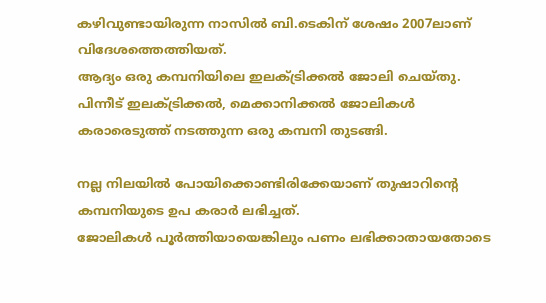കഴിവുണ്ടായിരുന്ന നാസില്‍ ബി.ടെകിന് ശേഷം 2007ലാണ് വിദേശത്തെത്തിയത്.
ആദ്യം ഒരു കമ്പനിയിലെ ഇലക്ട്രിക്കല്‍ ജോലി ചെയ്തു. പിന്നീട് ഇലക്ട്രിക്കല്‍, മെക്കാനിക്കല്‍ ജോലികള്‍ കരാരെടുത്ത് നടത്തുന്ന ഒരു കമ്പനി തുടങ്ങി.

നല്ല നിലയില്‍ പോയിക്കൊണ്ടിരിക്കേയാണ് തുഷാറിന്റെ കമ്പനിയുടെ ഉപ കരാര്‍ ലഭിച്ചത്.
ജോലികള്‍ പൂര്‍ത്തിയായെങ്കിലും പണം ലഭിക്കാതായതോടെ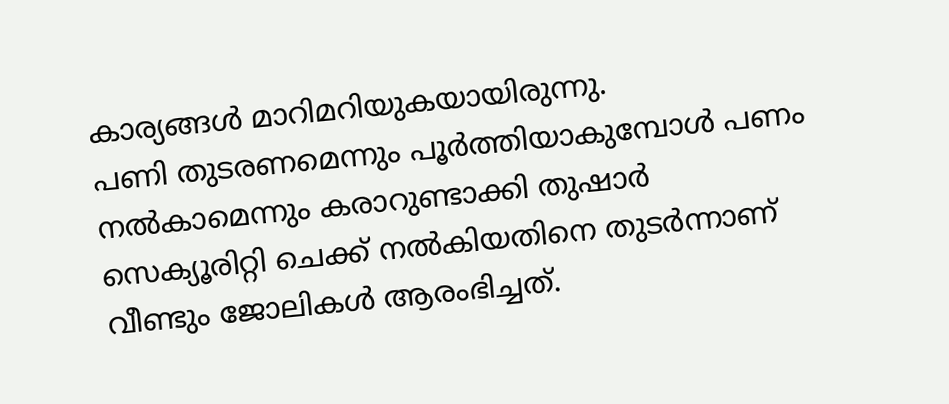കാര്യങ്ങള്‍ മാറിമറിയുകയായിരുന്നു.
പണി തുടരണമെന്നും പൂര്‍ത്തിയാകുമ്പോള്‍ പണം നല്‍കാമെന്നും കരാറുണ്ടാക്കി തുഷാര്‍ സെക്യൂരിറ്റി ചെക്ക് നല്‍കിയതിനെ തുടര്‍ന്നാണ് വീണ്ടും ജോലികള്‍ ആരംഭിച്ചത്.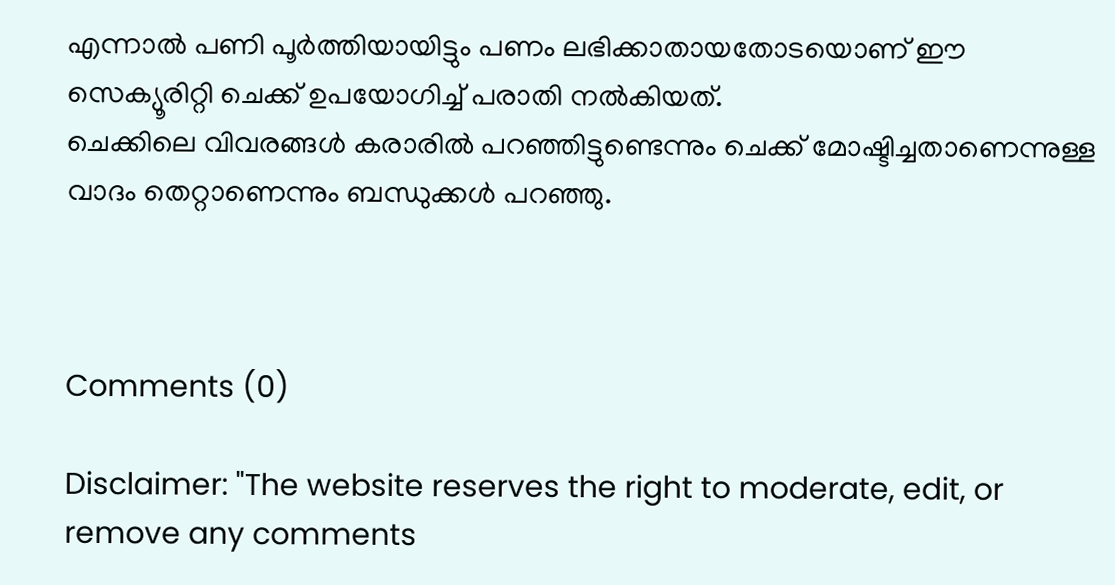എന്നാല്‍ പണി പൂര്‍ത്തിയായിട്ടും പണം ലഭിക്കാതായതോടയൊണ് ഈ സെക്യൂരിറ്റി ചെക്ക് ഉപയോഗിച്ച് പരാതി നല്‍കിയത്.
ചെക്കിലെ വിവരങ്ങള്‍ കരാരില്‍ പറഞ്ഞിട്ടുണ്ടെന്നും ചെക്ക് മോഷ്ടിച്ചതാണെന്നുള്ള വാദം തെറ്റാണെന്നും ബന്ധുക്കള്‍ പറഞ്ഞു.



Comments (0)

Disclaimer: "The website reserves the right to moderate, edit, or remove any comments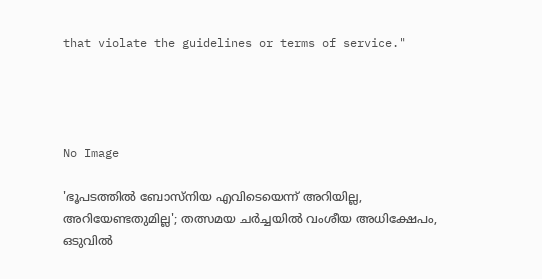that violate the guidelines or terms of service."




No Image

'ഭൂപടത്തിൽ ബോസ്നിയ എവിടെയെന്ന് അറിയില്ല, അറിയേണ്ടതുമില്ല'; തത്സമയ ചർച്ചയിൽ വംശീയ അധിക്ഷേപം, ഒടുവിൽ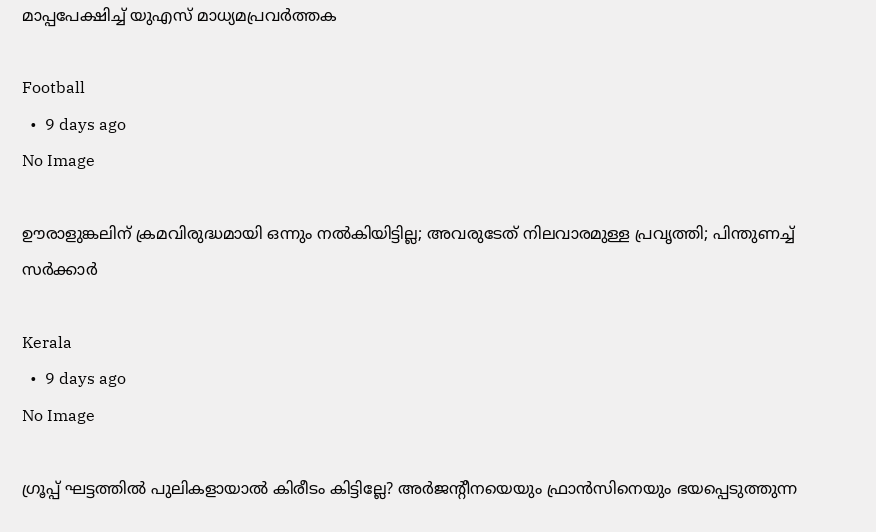മാപ്പപേക്ഷിച്ച് യുഎസ് മാധ്യമപ്രവർത്തക

Football
  •  9 days ago
No Image

ഊരാളുങ്കലിന് ക്രമവിരുദ്ധമായി ഒന്നും നല്‍കിയിട്ടില്ല; അവരുടേത് നിലവാരമുള്ള പ്രവൃത്തി; പിന്തുണച്ച് സര്‍ക്കാര്‍

Kerala
  •  9 days ago
No Image

ഗ്രൂപ്പ് ഘട്ടത്തിൽ പുലികളായാൽ കിരീടം കിട്ടില്ലേ? അർജന്റീനയെയും ഫ്രാൻസിനെയും ഭയപ്പെടുത്തുന്ന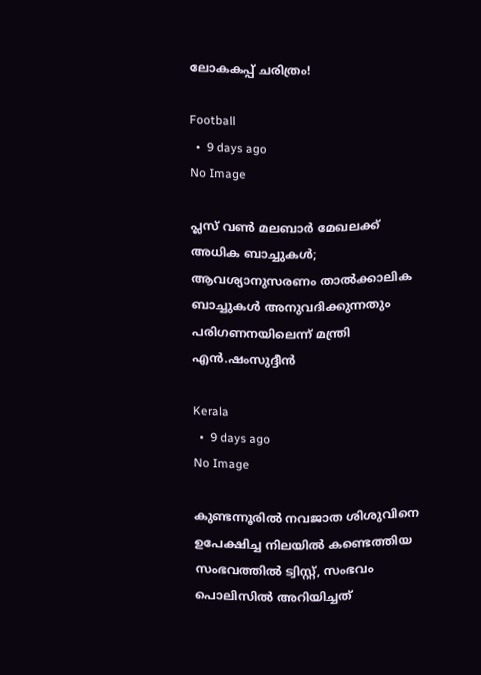ലോകകപ്പ് ചരിത്രം!

Football
  •  9 days ago
No Image

പ്ലസ് വണ്‍ മലബാര്‍ മേഖലക്ക് അധിക ബാച്ചുകള്‍; ആവശ്യാനുസരണം താല്‍ക്കാലിക ബാച്ചുകള്‍ അനുവദിക്കുന്നതും പരിഗണനയിലെന്ന് മന്ത്രി എന്‍.ഷംസുദ്ദീന്‍

Kerala
  •  9 days ago
No Image

കുണ്ടന്നൂരില്‍ നവജാത ശിശുവിനെ ഉപേക്ഷിച്ച നിലയില്‍ കണ്ടെത്തിയ സംഭവത്തില്‍ ട്വിസ്റ്റ്, സംഭവം പൊലിസില്‍ അറിയിച്ചത്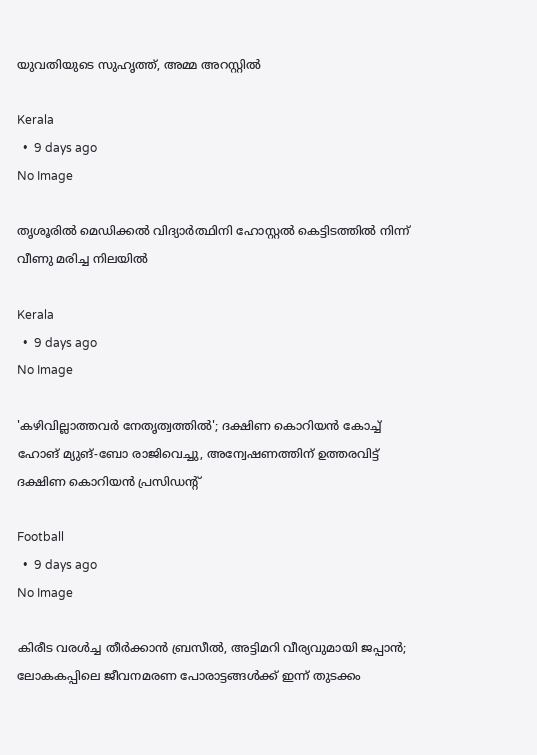യുവതിയുടെ സുഹൃത്ത്, അമ്മ അറസ്റ്റില്‍

Kerala
  •  9 days ago
No Image

തൃശൂരില്‍ മെഡിക്കല്‍ വിദ്യാര്‍ത്ഥിനി ഹോസ്റ്റല്‍ കെട്ടിടത്തില്‍ നിന്ന് വീണു മരിച്ച നിലയില്‍

Kerala
  •  9 days ago
No Image

'കഴിവില്ലാത്തവർ നേതൃത്വത്തിൽ'; ദക്ഷിണ കൊറിയൻ കോച്ച് ഹോങ് മ്യുങ്-ബോ രാജിവെച്ചു, അന്വേഷണത്തിന് ഉത്തരവിട്ട് ദക്ഷിണ കൊറിയൻ പ്രസിഡന്റ്

Football
  •  9 days ago
No Image

കിരീട വരൾച്ച തീർക്കാൻ ബ്രസീൽ, അട്ടിമറി വീര്യവുമായി ജപ്പാൻ; ലോകകപ്പിലെ ജീവനമരണ പോരാട്ടങ്ങൾക്ക് ഇന്ന് തുടക്കം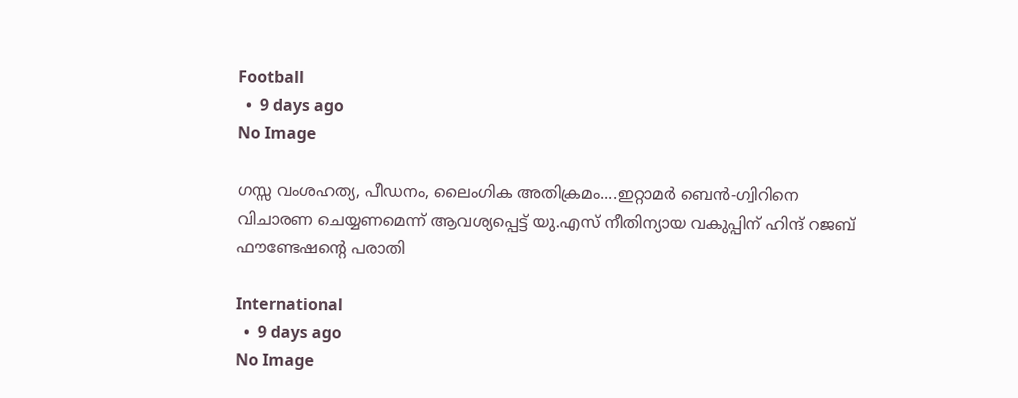Football
  •  9 days ago
No Image

ഗസ്സ വംശഹത്യ, പീഡനം, ലൈംഗിക അതിക്രമം....ഇറ്റാമര്‍ ബെന്‍-ഗ്വിറിനെ വിചാരണ ചെയ്യണമെന്ന് ആവശ്യപ്പെട്ട് യു.എസ് നീതിന്യായ വകുപ്പിന് ഹിന്ദ് റജബ് ഫൗണ്ടേഷന്റെ പരാതി

International
  •  9 days ago
No Image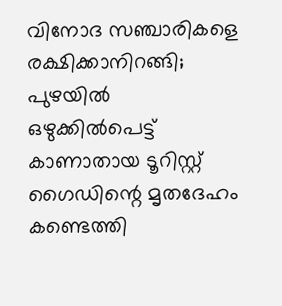വിനോദ സഞ്ചാരികളെ രക്ഷിക്കാനിറങ്ങി; പുഴയില്‍ ഒഴുക്കില്‍പെട്ട് കാണാതായ ടൂറിസ്റ്റ് ഗൈഡിന്റെ മൃതദേഹം കണ്ടെത്തി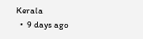Kerala
  •  9 days ago